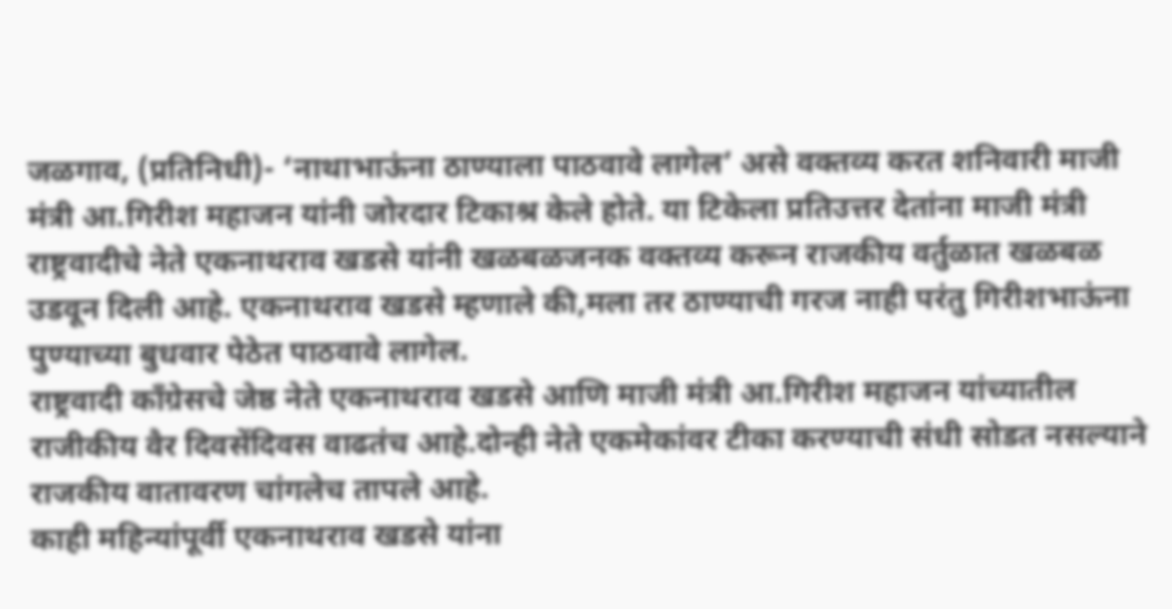जळगाव, (प्रतिनिधी)- ‘नाथाभाऊंना ठाण्याला पाठवावे लागेल’ असे वक्तव्य करत शनिवारी माजी मंत्री आ.गिरीश महाजन यांनी जोरदार टिकाश्र केले होते. या टिकेला प्रतिउत्तर देतांना माजी मंत्री राष्ट्रवादीचे नेते एकनाथराव खडसे यांनी खळबळजनक वक्तव्य करून राजकीय वर्तुळात खळबळ उडवून दिली आहे. एकनाथराव खडसे म्हणाले की,मला तर ठाण्याची गरज नाही परंतु गिरीशभाऊंना पुण्याच्या बुधवार पेठेत पाठवावे लागेल.
राष्ट्रवादी काँग्रेसचे जेष्ठ नेते एकनाथराव खडसे आणि माजी मंत्री आ.गिरीश महाजन यांच्यातील राजीकीय वैर दिवसेंदिवस वाढतंच आहे.दोन्ही नेते एकमेकांवर टीका करण्याची संधी सोडत नसल्याने राजकीय वातावरण चांगलेच तापले आहे.
काही महिन्यांपूर्वी एकनाथराव खडसे यांना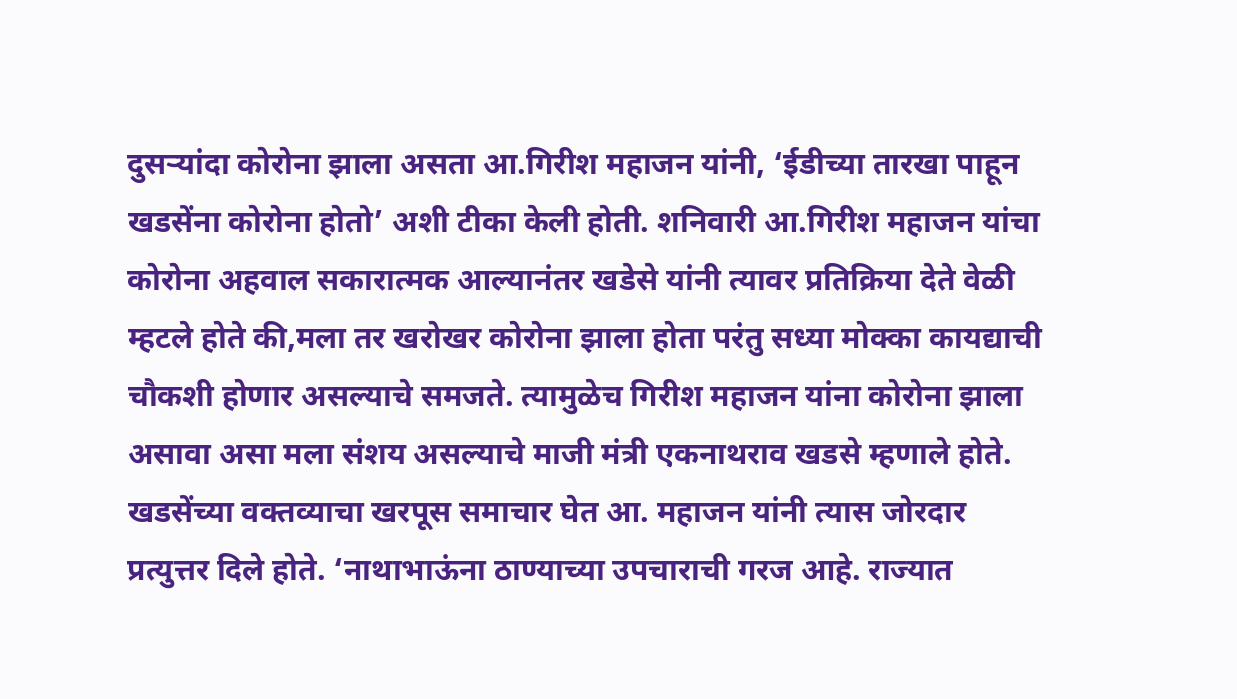दुसऱ्यांदा कोरोना झाला असता आ.गिरीश महाजन यांनी, ‘ईडीच्या तारखा पाहून खडसेंना कोरोना होतो’ अशी टीका केली होती. शनिवारी आ.गिरीश महाजन यांचा कोरोना अहवाल सकारात्मक आल्यानंतर खडेसे यांनी त्यावर प्रतिक्रिया देते वेळी म्हटले होते की,मला तर खरोखर कोरोना झाला होता परंतु सध्या मोक्का कायद्याची चौकशी होणार असल्याचे समजते. त्यामुळेच गिरीश महाजन यांना कोरोना झाला असावा असा मला संशय असल्याचे माजी मंत्री एकनाथराव खडसे म्हणाले होते.
खडसेंच्या वक्तव्याचा खरपूस समाचार घेत आ. महाजन यांनी त्यास जोरदार प्रत्युत्तर दिले होते. ‘नाथाभाऊंना ठाण्याच्या उपचाराची गरज आहे. राज्यात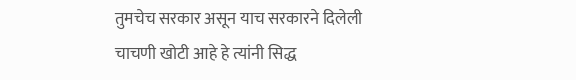तुमचेच सरकार असून याच सरकारने दिलेली चाचणी खोटी आहे हे त्यांनी सिद्ध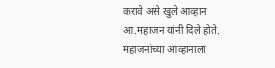करावे असे खुले आव्हान आ.महाजन यांनी दिले होते. महाजनांच्या आव्हानाला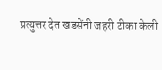प्रत्युत्तर देत खडसेंनी जहरी टीका केली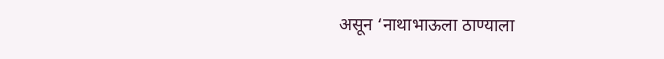असून ‘नाथाभाऊला ठाण्याला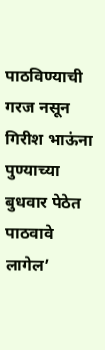पाठविण्याची गरज नसून गिरीश भाऊंना पुण्याच्या बुधवार पेठेत पाठवावे लागेल’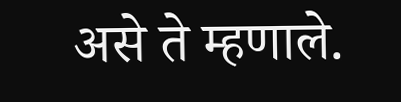असे ते म्हणाले.